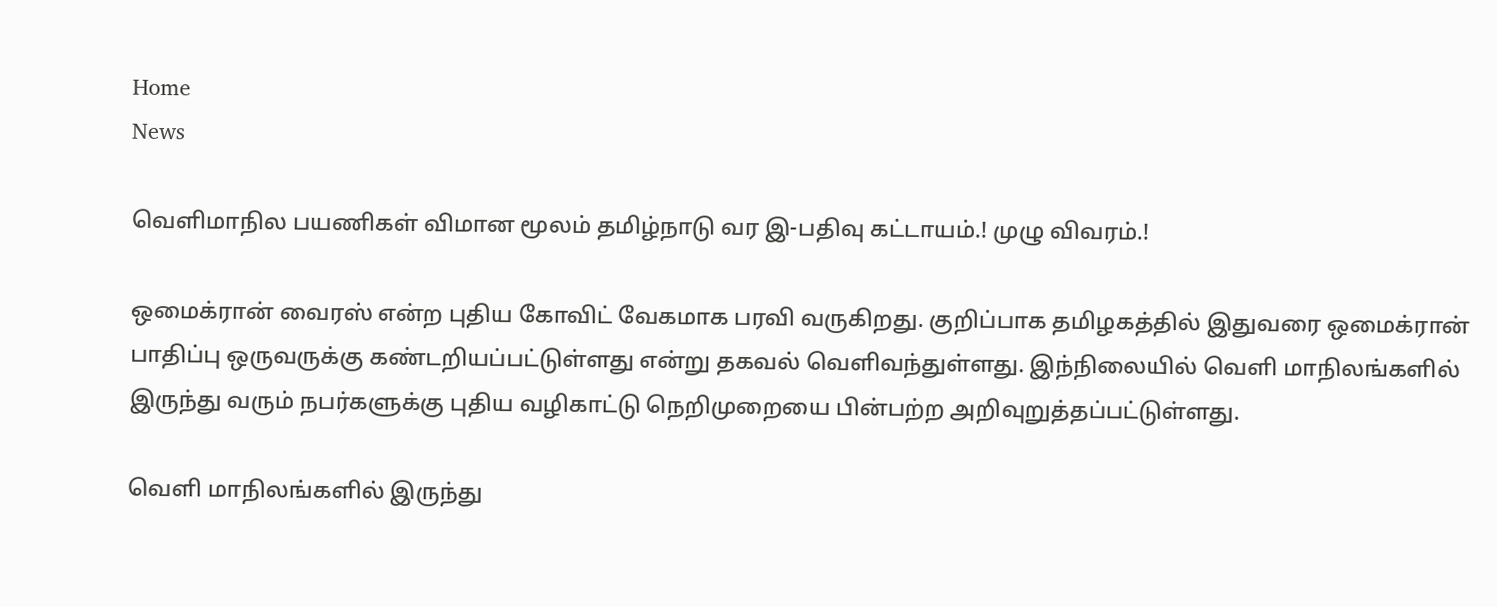Home
News

வெளிமாநில பயணிகள் விமான மூலம் தமிழ்நாடு வர இ-பதிவு கட்டாயம்.! முழு விவரம்.!

ஒமைக்ரான் வைரஸ் என்ற புதிய கோவிட் வேகமாக பரவி வருகிறது. குறிப்பாக தமிழகத்தில் இதுவரை ஒமைக்ரான் பாதிப்பு ஒருவருக்கு கண்டறியப்பட்டுள்ளது என்று தகவல் வெளிவந்துள்ளது. இந்நிலையில் வெளி மாநிலங்களில் இருந்து வரும் நபர்களுக்கு புதிய வழிகாட்டு நெறிமுறையை பின்பற்ற அறிவுறுத்தப்பட்டுள்ளது.

வெளி மாநிலங்களில் இருந்து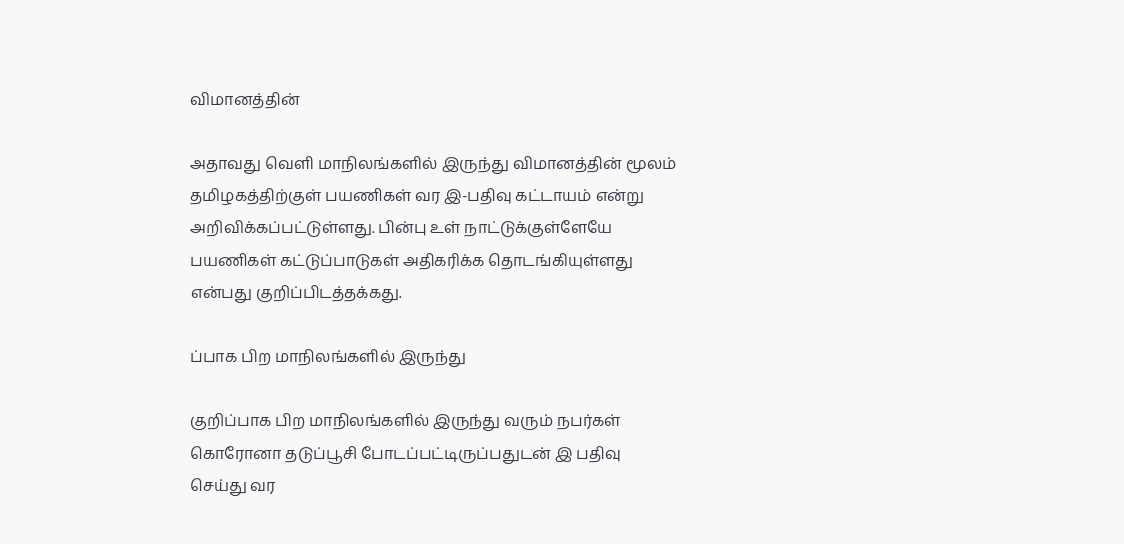விமானத்தின்

அதாவது வெளி மாநிலங்களில் இருந்து விமானத்தின் மூலம் தமிழகத்திற்குள் பயணிகள் வர இ-பதிவு கட்டாயம் என்று அறிவிக்கப்பட்டுள்ளது. பின்பு உள் நாட்டுக்குள்ளேயே பயணிகள் கட்டுப்பாடுகள் அதிகரிக்க தொடங்கியுள்ளது என்பது குறிப்பிடத்தக்கது.

ப்பாக பிற மாநிலங்களில் இருந்து

குறிப்பாக பிற மாநிலங்களில் இருந்து வரும் நபர்கள் கொரோனா தடுப்பூசி போடப்பட்டிருப்பதுடன் இ பதிவு செய்து வர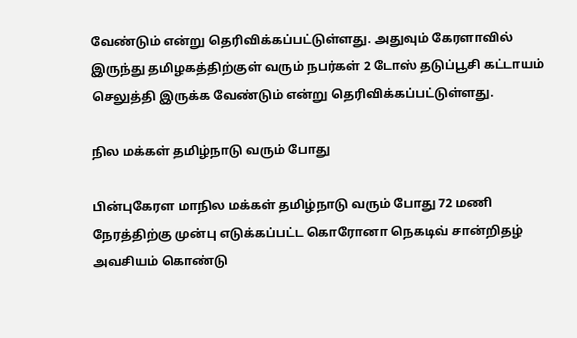வேண்டும் என்று தெரிவிக்கப்பட்டுள்ளது. அதுவும் கேரளாவில் இருந்து தமிழகத்திற்குள் வரும் நபர்கள் 2 டோஸ் தடுப்பூசி கட்டாயம் செலுத்தி இருக்க வேண்டும் என்று தெரிவிக்கப்பட்டுள்ளது.

நில மக்கள் தமிழ்நாடு வரும் போது

பின்புகேரள மாநில மக்கள் தமிழ்நாடு வரும் போது 72 மணி நேரத்திற்கு முன்பு எடுக்கப்பட்ட கொரோனா நெகடிவ் சான்றிதழ் அவசியம் கொண்டு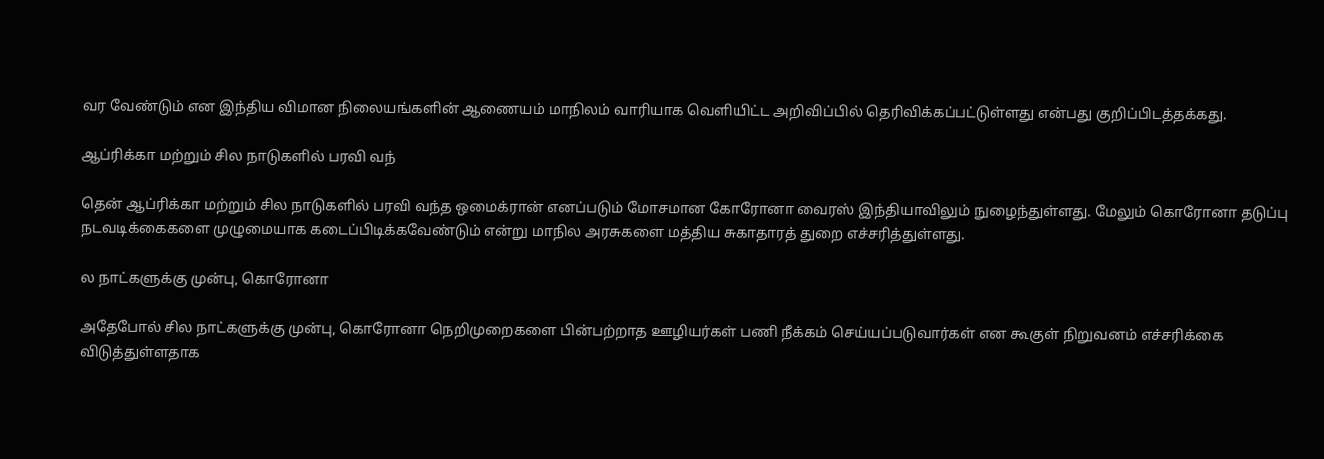வர வேண்டும் என இந்திய விமான நிலையங்களின் ஆணையம் மாநிலம் வாரியாக வெளியிட்ட அறிவிப்பில் தெரிவிக்கப்பட்டுள்ளது என்பது குறிப்பிடத்தக்கது.

ஆப்ரிக்கா மற்றும் சில நாடுகளில் பரவி வந்

தென் ஆப்ரிக்கா மற்றும் சில நாடுகளில் பரவி வந்த ஒமைக்ரான் எனப்படும் மோசமான கோரோனா வைரஸ் இந்தியாவிலும் நுழைந்துள்ளது. மேலும் கொரோனா தடுப்பு நடவடிக்கைகளை முழுமையாக கடைப்பிடிக்கவேண்டும் என்று மாநில அரசுகளை மத்திய சுகாதாரத் துறை எச்சரித்துள்ளது.

ல நாட்களுக்கு முன்பு, கொரோனா

அதேபோல் சில நாட்களுக்கு முன்பு, கொரோனா நெறிமுறைகளை பின்பற்றாத ஊழியர்கள் பணி நீக்கம் செய்யப்படுவார்கள் என கூகுள் நிறுவனம் எச்சரிக்கை விடுத்துள்ளதாக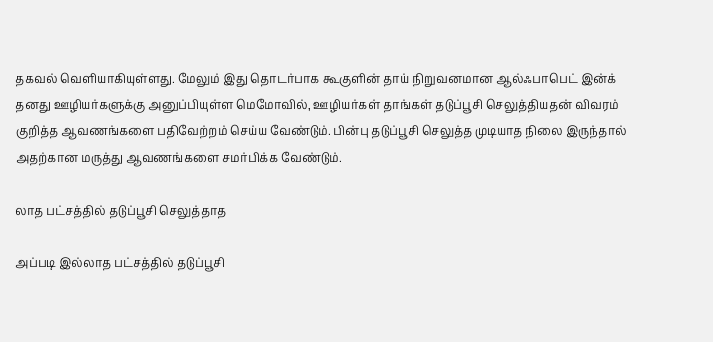தகவல் வெளியாகியுள்ளது. மேலும் இது தொடர்பாக கூகுளின் தாய் நிறுவனமான ஆல்ஃபாபெட் இன்க் தனது ஊழியர்களுக்கு அனுப்பியுள்ள மெமோவில், ஊழியர்கள் தாங்கள் தடுப்பூசி செலுத்தியதன் விவரம் குறித்த ஆவணங்களை பதிவேற்றம் செய்ய வேண்டும். பின்பு தடுப்பூசி செலுத்த முடியாத நிலை இருந்தால் அதற்கான மருத்து ஆவணங்களை சமர்பிக்க வேண்டும்.

லாத பட்சத்தில் தடுப்பூசி செலுத்தாத

அப்படி இல்லாத பட்சத்தில் தடுப்பூசி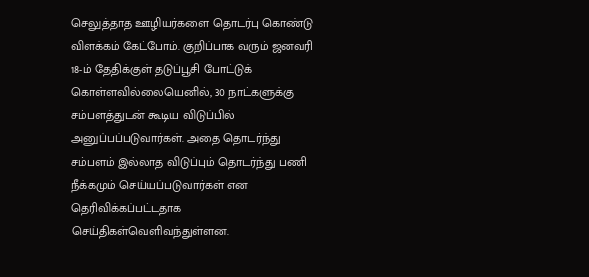செலுத்தாத ஊழியர்களை தொடர்பு கொண்டு விளக்கம் கேட்போம். குறிப்பாக வரும் ஜனவரி 18-ம் தேதிக்குள் தடுப்பூசி போட்டுக் கொள்ளவில்லையெனில், 30 நாட்களுக்கு சம்பளத்துடன் கூடிய விடுப்பில் அனுப்பப்படுவார்கள். அதை தொடர்ந்து சம்பளம் இல்லாத விடுப்பும் தொடர்ந்து பணி நீக்கமும் செய்யப்படுவார்கள் என தெரிவிக்கப்பட்டதாக செய்திகள்வெளிவந்துள்ளன.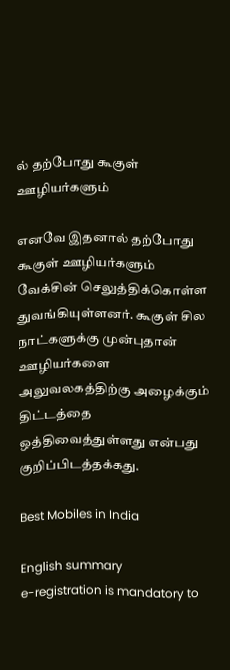ல் தற்போது கூகுள் ஊழியர்களும்

எனவே இதனால் தற்போது கூகுள் ஊழியர்களும் வேக்சின் செலுத்திக்கொள்ள துவங்கியுள்ளனர். கூகுள் சில நாட்களுக்கு முன்புதான் ஊழியர்களை அலுவலகத்திற்கு அழைக்கும் திட்டத்தை ஒத்திவைத்துள்ளது என்பது குறிப்பிடத்தக்கது.

Best Mobiles in India

English summary
e-registration is mandatory to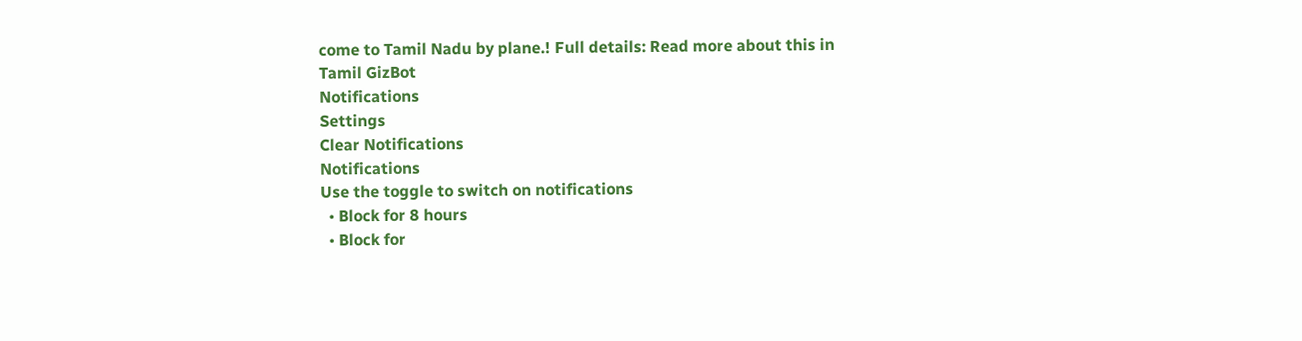come to Tamil Nadu by plane.! Full details: Read more about this in Tamil GizBot
Notifications
Settings
Clear Notifications
Notifications
Use the toggle to switch on notifications
  • Block for 8 hours
  • Block for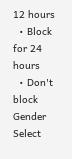12 hours
  • Block for 24 hours
  • Don't block
Gender
Select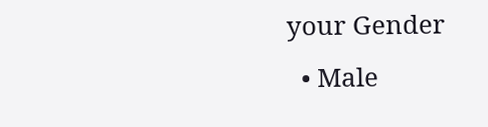your Gender
  • Male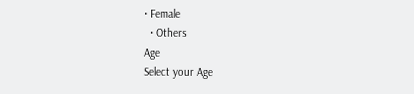• Female
  • Others
Age
Select your Age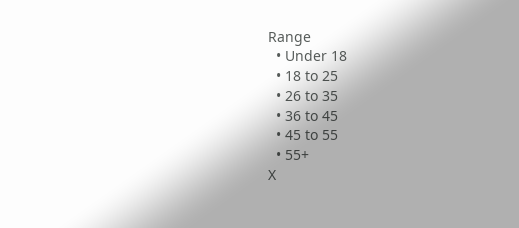Range
  • Under 18
  • 18 to 25
  • 26 to 35
  • 36 to 45
  • 45 to 55
  • 55+
X